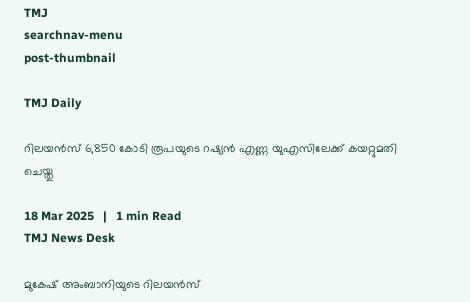TMJ
searchnav-menu
post-thumbnail

TMJ Daily

റിലയന്‍സ് 6,850 കോടി രൂപയുടെ റഷ്യന്‍ എണ്ണ യുഎസിലേക്ക് കയറ്റുമതി ചെയ്തു

18 Mar 2025   |   1 min Read
TMJ News Desk

മുകേഷ് അംബാനിയുടെ റിലയന്‍സ്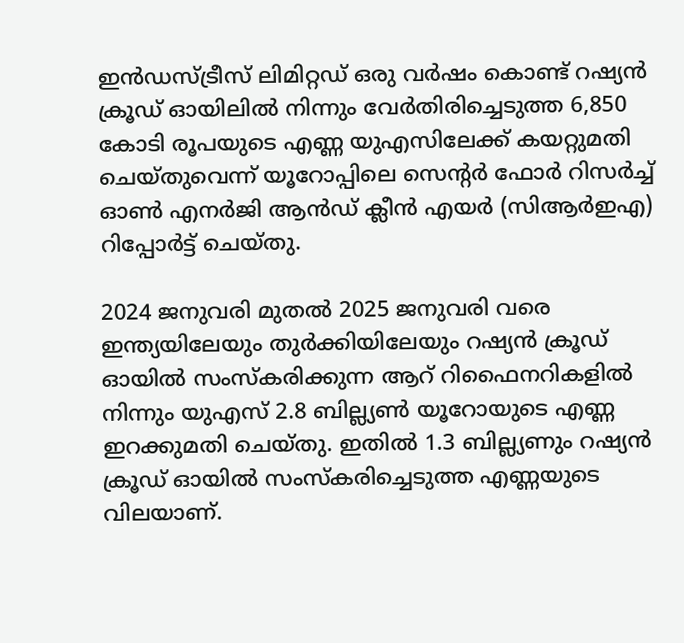ഇന്‍ഡസ്ട്രീസ് ലിമിറ്റഡ് ഒരു വര്‍ഷം കൊണ്ട് റഷ്യന്‍ ക്രൂഡ് ഓയിലില്‍ നിന്നും വേര്‍തിരിച്ചെടുത്ത 6,850 കോടി രൂപയുടെ എണ്ണ യുഎസിലേക്ക് കയറ്റുമതി ചെയ്തുവെന്ന് യൂറോപ്പിലെ സെന്റര്‍ ഫോര്‍ റിസര്‍ച്ച് ഓണ്‍ എനര്‍ജി ആന്‍ഡ് ക്ലീന്‍ എയര്‍ (സിആര്‍ഇഎ) റിപ്പോര്‍ട്ട് ചെയ്തു.

2024 ജനുവരി മുതല്‍ 2025 ജനുവരി വരെ ഇന്ത്യയിലേയും തുര്‍ക്കിയിലേയും റഷ്യന്‍ ക്രൂഡ് ഓയില്‍ സംസ്‌കരിക്കുന്ന ആറ് റിഫൈനറികളില്‍ നിന്നും യുഎസ് 2.8 ബില്ല്യണ്‍ യൂറോയുടെ എണ്ണ ഇറക്കുമതി ചെയ്തു. ഇതില്‍ 1.3 ബില്ല്യണും റഷ്യന്‍ ക്രൂഡ് ഓയില്‍ സംസ്‌കരിച്ചെടുത്ത എണ്ണയുടെ വിലയാണ്.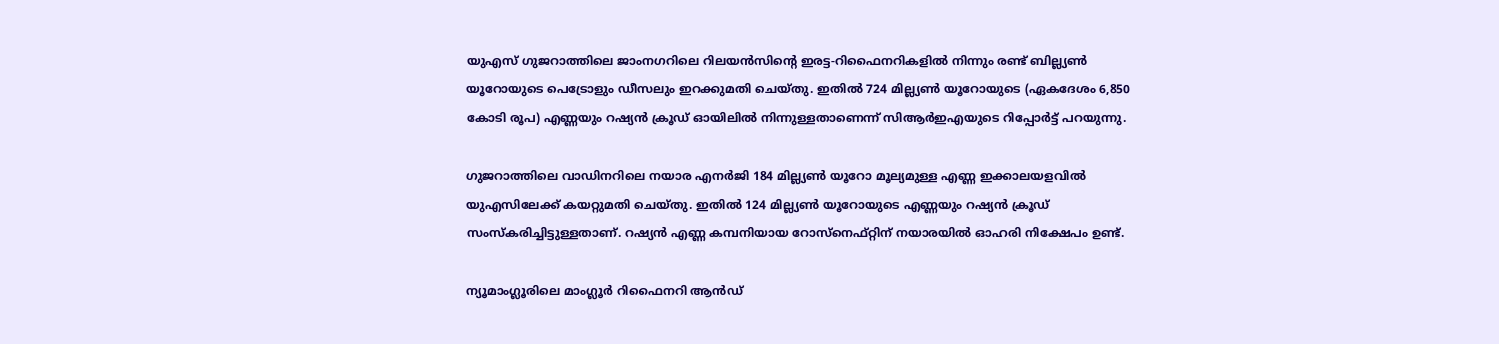യുഎസ് ഗുജറാത്തിലെ ജാംനഗറിലെ റിലയന്‍സിന്റെ ഇരട്ട-റിഫൈനറികളില്‍ നിന്നും രണ്ട് ബില്ല്യണ്‍ യൂറോയുടെ പെട്രോളും ഡീസലും ഇറക്കുമതി ചെയ്തു. ഇതില്‍ 724 മില്ല്യണ്‍ യൂറോയുടെ (ഏകദേശം 6,850 കോടി രൂപ) എണ്ണയും റഷ്യന്‍ ക്രൂഡ് ഓയിലില്‍ നിന്നുള്ളതാണെന്ന് സിആര്‍ഇഎയുടെ റിപ്പോര്‍ട്ട് പറയുന്നു.

ഗുജറാത്തിലെ വാഡിനറിലെ നയാര എനര്‍ജി 184 മില്ല്യണ്‍ യൂറോ മൂല്യമുള്ള എണ്ണ ഇക്കാലയളവില്‍ യുഎസിലേക്ക് കയറ്റുമതി ചെയ്തു. ഇതില്‍ 124 മില്ല്യണ്‍ യൂറോയുടെ എണ്ണയും റഷ്യന്‍ ക്രൂഡ് സംസ്‌കരിച്ചിട്ടുള്ളതാണ്. റഷ്യന്‍ എണ്ണ കമ്പനിയായ റോസ്‌നെഫ്റ്റിന് നയാരയില്‍ ഓഹരി നിക്ഷേപം ഉണ്ട്.

ന്യൂമാംഗ്ലൂരിലെ മാംഗ്ലൂര്‍ റിഫൈനറി ആന്‍ഡ്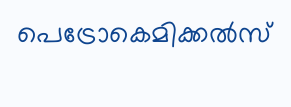പെട്രോകെമിക്കല്‍സ്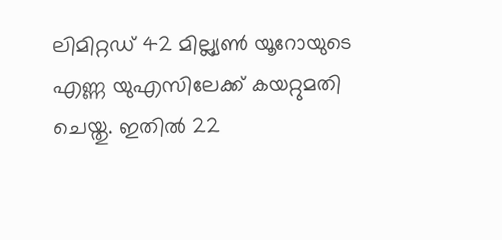ലിമിറ്റഡ് 42 മില്ല്യണ്‍ യൂറോയുടെ എണ്ണ യുഎസിലേക്ക് കയറ്റുമതി ചെയ്തു. ഇതില്‍ 22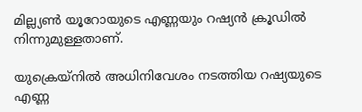മില്ല്യണ്‍ യൂറോയുടെ എണ്ണയും റഷ്യന്‍ ക്രൂഡില്‍ നിന്നുമുള്ളതാണ്.

യുക്രെയ്‌നില്‍ അധിനിവേശം നടത്തിയ റഷ്യയുടെ എണ്ണ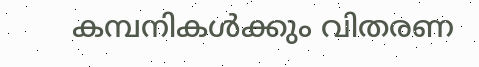കമ്പനികള്‍ക്കും വിതരണ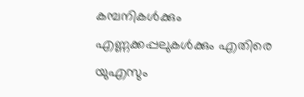കമ്പനികള്‍ക്കും എണ്ണക്കപ്പലുകള്‍ക്കും എതിരെ യുഎസും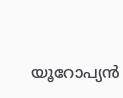യൂറോപ്യന്‍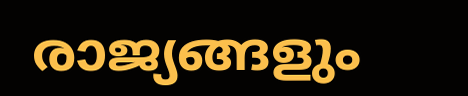രാജ്യങ്ങളും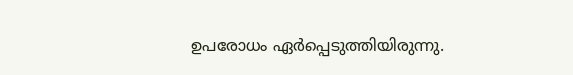ഉപരോധം ഏര്‍പ്പെടുത്തിയിരുന്നു.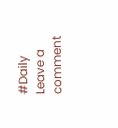#Daily
Leave a comment